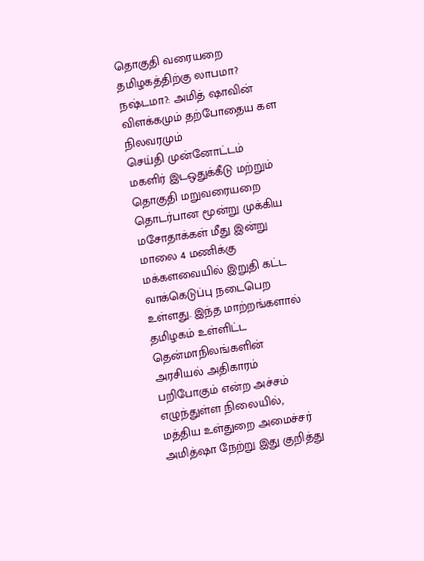தொகுதி வரையறை தமிழகத்திற்கு லாபமா? நஷ்டமா?: அமித் ஷாவின் விளக்கமும் தற்போதைய கள நிலவரமும்
செய்தி முன்னோட்டம்
மகளிர் இடஒதுக்கீடு மற்றும் தொகுதி மறுவரையறை தொடர்பான மூன்று முக்கிய மசோதாக்கள் மீது இன்று மாலை 4 மணிக்கு மக்களவையில் இறுதி கட்ட வாக்கெடுப்பு நடைபெற உள்ளது. இந்த மாற்றங்களால் தமிழகம் உள்ளிட்ட தென்மாநிலங்களின் அரசியல் அதிகாரம் பறிபோகும் என்ற அச்சம் எழுந்துள்ள நிலையில், மத்திய உள்துறை அமைச்சர் அமித்ஷா நேற்று இது குறித்து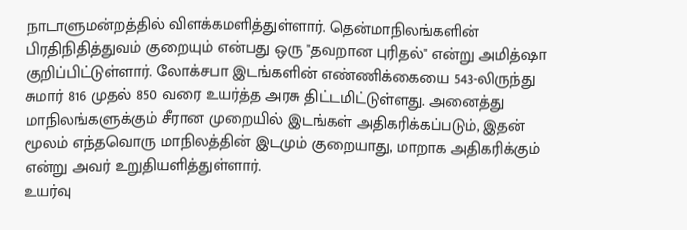நாடாளுமன்றத்தில் விளக்கமளித்துள்ளார். தென்மாநிலங்களின் பிரதிநிதித்துவம் குறையும் என்பது ஒரு "தவறான புரிதல்" என்று அமித்ஷா குறிப்பிட்டுள்ளார். லோக்சபா இடங்களின் எண்ணிக்கையை 543-லிருந்து சுமார் 816 முதல் 850 வரை உயர்த்த அரசு திட்டமிட்டுள்ளது. அனைத்து மாநிலங்களுக்கும் சீரான முறையில் இடங்கள் அதிகரிக்கப்படும், இதன் மூலம் எந்தவொரு மாநிலத்தின் இடமும் குறையாது, மாறாக அதிகரிக்கும் என்று அவர் உறுதியளித்துள்ளார்.
உயர்வு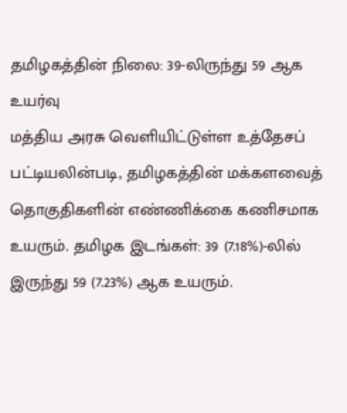தமிழகத்தின் நிலை: 39-லிருந்து 59 ஆக உயர்வு
மத்திய அரசு வெளியிட்டுள்ள உத்தேசப் பட்டியலின்படி, தமிழகத்தின் மக்களவைத் தொகுதிகளின் எண்ணிக்கை கணிசமாக உயரும். தமிழக இடங்கள்: 39 (7.18%)-லில் இருந்து 59 (7.23%) ஆக உயரும்.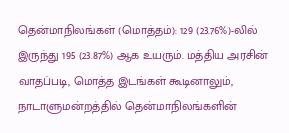தென்மாநிலங்கள் (மொத்தம்): 129 (23.76%)-லில் இருந்து 195 (23.87%) ஆக உயரும். மத்திய அரசின் வாதப்படி, மொத்த இடங்கள் கூடினாலும், நாடாளுமன்றத்தில் தென்மாநிலங்களின்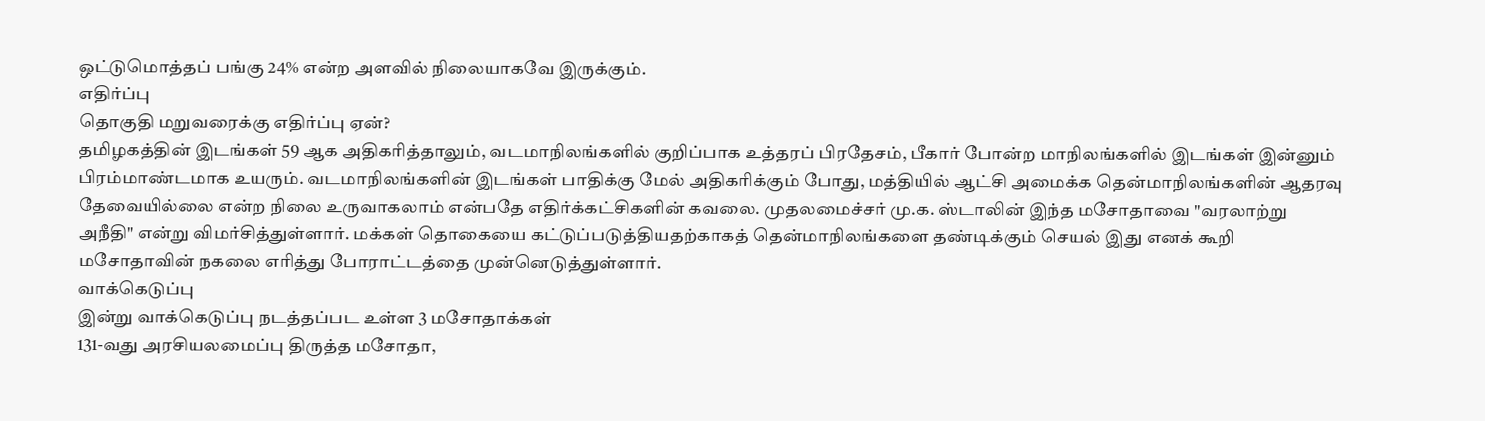ஒட்டுமொத்தப் பங்கு 24% என்ற அளவில் நிலையாகவே இருக்கும்.
எதிர்ப்பு
தொகுதி மறுவரைக்கு எதிர்ப்பு ஏன்?
தமிழகத்தின் இடங்கள் 59 ஆக அதிகரித்தாலும், வடமாநிலங்களில் குறிப்பாக உத்தரப் பிரதேசம், பீகார் போன்ற மாநிலங்களில் இடங்கள் இன்னும் பிரம்மாண்டமாக உயரும். வடமாநிலங்களின் இடங்கள் பாதிக்கு மேல் அதிகரிக்கும் போது, மத்தியில் ஆட்சி அமைக்க தென்மாநிலங்களின் ஆதரவு தேவையில்லை என்ற நிலை உருவாகலாம் என்பதே எதிர்க்கட்சிகளின் கவலை. முதலமைச்சர் மு.க. ஸ்டாலின் இந்த மசோதாவை "வரலாற்று அநீதி" என்று விமர்சித்துள்ளார். மக்கள் தொகையை கட்டுப்படுத்தியதற்காகத் தென்மாநிலங்களை தண்டிக்கும் செயல் இது எனக் கூறி மசோதாவின் நகலை எரித்து போராட்டத்தை முன்னெடுத்துள்ளார்.
வாக்கெடுப்பு
இன்று வாக்கெடுப்பு நடத்தப்பட உள்ள 3 மசோதாக்கள்
131-வது அரசியலமைப்பு திருத்த மசோதா,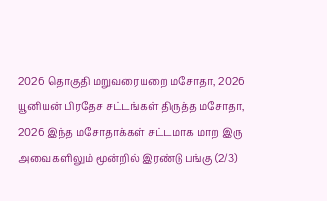2026 தொகுதி மறுவரையறை மசோதா, 2026 யூனியன் பிரதேச சட்டங்கள் திருத்த மசோதா, 2026 இந்த மசோதாக்கள் சட்டமாக மாற இரு அவைகளிலும் மூன்றில் இரண்டு பங்கு (2/3)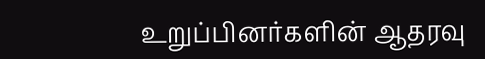உறுப்பினர்களின் ஆதரவு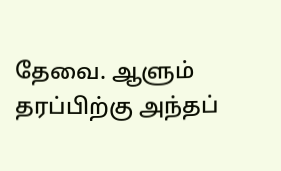தேவை. ஆளும் தரப்பிற்கு அந்தப்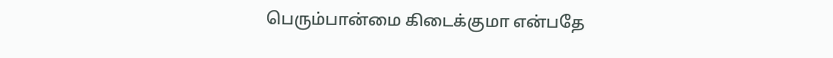பெரும்பான்மை கிடைக்குமா என்பதே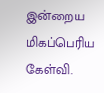இன்றைய மிகப்பெரிய கேள்வி.